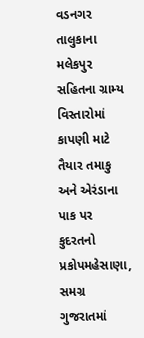વડનગર તાલુકાના મલેકપુર સહિતના ગ્રામ્ય વિસ્તારોમાં કાપણી માટે તૈયાર તમાકુ અને એરંડાના પાક પર કુદરતનો પ્રકોપમહેસાણા, સમગ્ર ગુજરાતમાં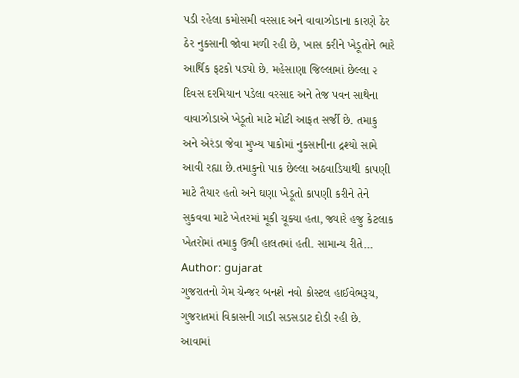પડી રહેલા કમોસમી વરસાદ અને વાવાઝોડાના કારણે ઠેર ઠેર નુકસાની જોવા મળી રહી છે, ખાસ કરીને ખેડૂતોને ભારે આર્થિક ફટકો પડ્યો છે. મહેસાણા જિલ્લામાં છેલ્લા ૨ દિવસ દરમિયાન પડેલા વરસાદ અને તેજ પવન સાથેના વાવાઝોડાએ ખેડૂતો માટે મોટી આફત સર્જી છે. તમાકુ અને એરંડા જેવા મુખ્ય પાકોમાં નુકસાનીના દ્રશ્યો સામે આવી રહ્યા છે.તમાકુનો પાક છેલ્લા અઠવાડિયાથી કાપણી માટે તૈયાર હતો અને ઘણા ખેડૂતો કાપણી કરીને તેને સુકવવા માટે ખેતરમાં મૂકી ચૂક્યા હતા, જ્યારે હજુ કેટલાક ખેતરોમાં તમાકુ ઉભી હાલતમાં હતી. સામાન્ય રીતે…
Author: gujarat
ગુજરાતનો ગેમ ચેન્જર બનશે નવો કોસ્ટલ હાઈવેભરૂચ, ગુજરાતમાં વિકાસની ગાડી સડસડાટ દોડી રહી છે. આવામાં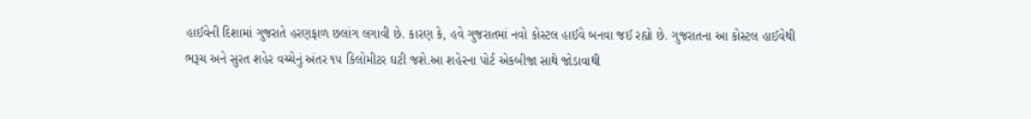હાઈવેની દિશામાં ગુજરાતે હરણફાળ છલાંગ લગાવી છે. કારણ કે, હવે ગુજરાતમાં નવો કોસ્ટલ હાઈવે બનવા જઈ રહ્યો છે. ગુજરાતના આ કોસ્ટલ હાઈવેથી ભરૂચ અને સુરત શહેર વચ્ચેનું અંતર ૧૫ કિલોમીટર ઘટી જશે.આ શહેરના પોર્ટ એકબીજા સાથે જોડાવાથી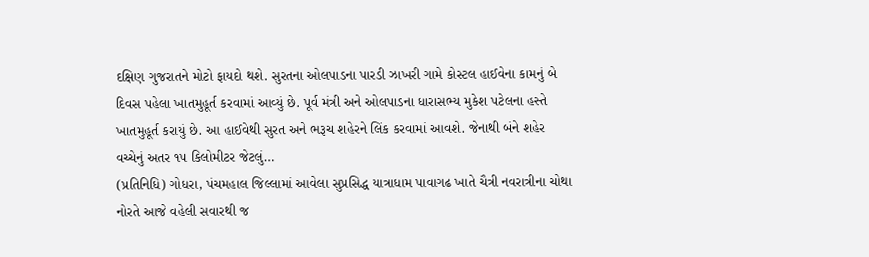દક્ષિણ ગુજરાતને મોટો ફાયદો થશે. સુરતના ઓલપાડના પારડી ઝાખરી ગામે કોસ્ટલ હાઈવેના કામનું બે દિવસ પહેલા ખાતમુહૂર્ત કરવામાં આવ્યું છે. પૂર્વ મંત્રી અને ઓલપાડના ધારાસભ્ય મુકેશ પટેલના હસ્તે ખાતમુહૂર્ત કરાયું છે. આ હાઈવેથી સુરત અને ભરૂચ શહેરને લિંક કરવામાં આવશે. જેનાથી બંને શહેર વચ્ચેનું અતર ૧૫ કિલોમીટર જેટલું…
(પ્રતિનિધિ) ગોધરા, પંચમહાલ જિલ્લામાં આવેલા સુપ્રસિદ્ધ યાત્રાધામ પાવાગઢ ખાતે ચૈત્રી નવરાત્રીના ચોથા નોરતે આજે વહેલી સવારથી જ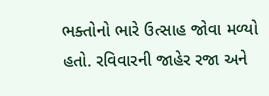ભક્તોનો ભારે ઉત્સાહ જોવા મળ્યો હતો. રવિવારની જાહેર રજા અને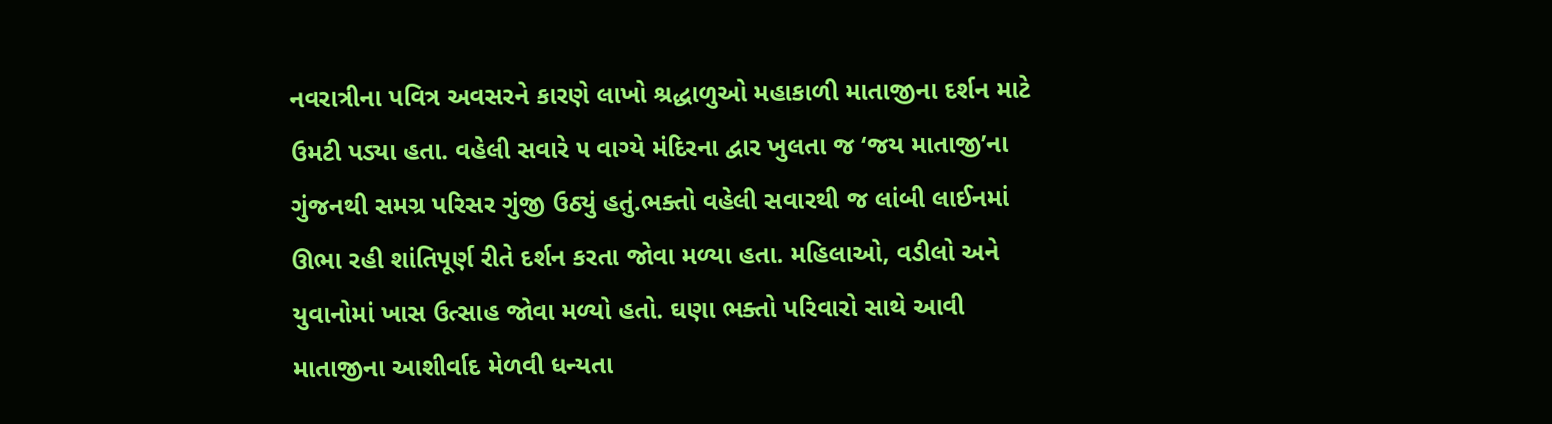નવરાત્રીના પવિત્ર અવસરને કારણે લાખો શ્રદ્ધાળુઓ મહાકાળી માતાજીના દર્શન માટે ઉમટી પડ્યા હતા. વહેલી સવારે ૫ વાગ્યે મંદિરના દ્વાર ખુલતા જ ‘જય માતાજી’ના ગુંજનથી સમગ્ર પરિસર ગુંજી ઉઠ્યું હતું.ભક્તો વહેલી સવારથી જ લાંબી લાઈનમાં ઊભા રહી શાંતિપૂર્ણ રીતે દર્શન કરતા જોવા મળ્યા હતા. મહિલાઓ, વડીલો અને યુવાનોમાં ખાસ ઉત્સાહ જોવા મળ્યો હતો. ઘણા ભક્તો પરિવારો સાથે આવી માતાજીના આશીર્વાદ મેળવી ધન્યતા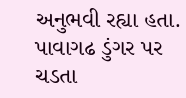અનુભવી રહ્યા હતા. પાવાગઢ ડુંગર પર ચડતા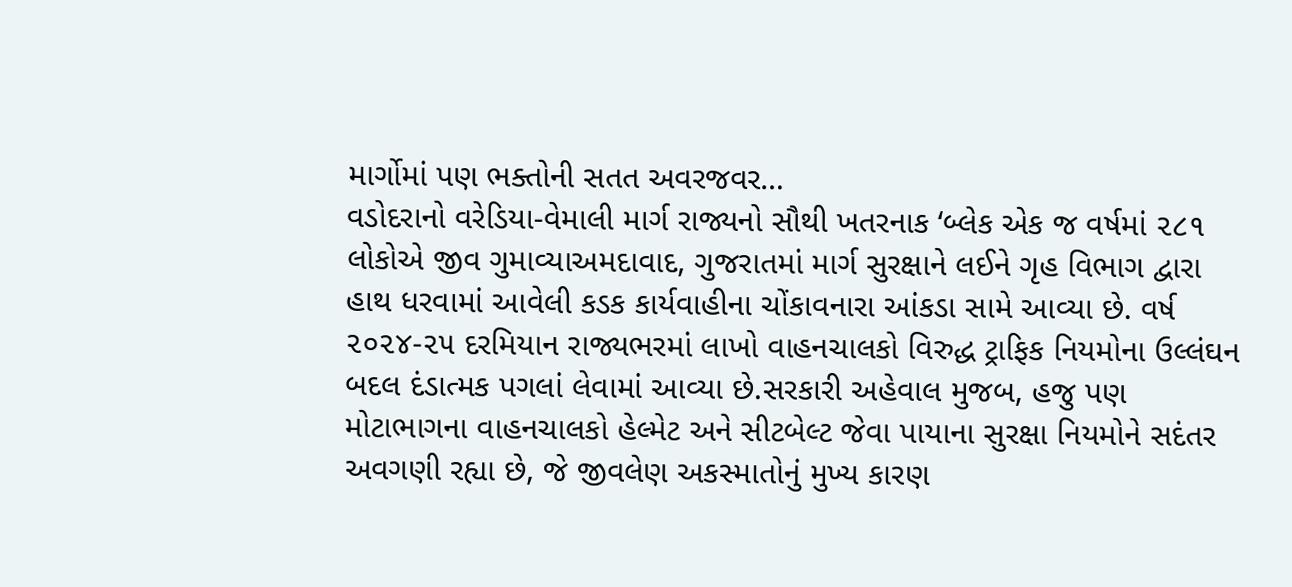માર્ગોમાં પણ ભક્તોની સતત અવરજવર…
વડોદરાનો વરેડિયા-વેમાલી માર્ગ રાજ્યનો સૌથી ખતરનાક ‘બ્લેક એક જ વર્ષમાં ૨૮૧ લોકોએ જીવ ગુમાવ્યાઅમદાવાદ, ગુજરાતમાં માર્ગ સુરક્ષાને લઈને ગૃહ વિભાગ દ્વારા હાથ ધરવામાં આવેલી કડક કાર્યવાહીના ચોંકાવનારા આંકડા સામે આવ્યા છે. વર્ષ ૨૦૨૪-૨૫ દરમિયાન રાજ્યભરમાં લાખો વાહનચાલકો વિરુદ્ધ ટ્રાફિક નિયમોના ઉલ્લંઘન બદલ દંડાત્મક પગલાં લેવામાં આવ્યા છે.સરકારી અહેવાલ મુજબ, હજુ પણ મોટાભાગના વાહનચાલકો હેલ્મેટ અને સીટબેલ્ટ જેવા પાયાના સુરક્ષા નિયમોને સદંતર અવગણી રહ્યા છે, જે જીવલેણ અકસ્માતોનું મુખ્ય કારણ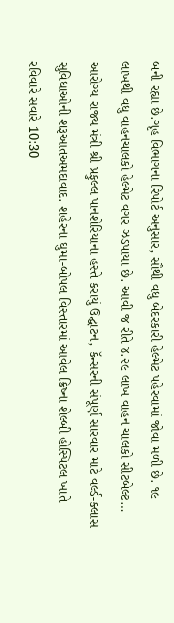બની રહ્યા છે.ગૃહ વિભાગના રિપોર્ટ અનુસાર, સૌથી વધુ બેદરકારી હેલ્મેટ પહેરવામાં જોવા મળી છે. ૧૯ લાખથી વધુ વાહનચાલકો હેલ્મેટ વગર ઝડપાયા છે. આવી જ રીતે ૪.૨૯ લાખ વાહન ચાલકો સીટબેલ્ટ…
આરોગ્ય રાજ્ય મંત્રી શ્રી પ્રફુલ્લ પાનશેરિયાના હસ્તે કરાયું ઉદ્ઘાટન, કૅન્સરની સંપૂર્ણ સારવાર માટે વર્લ્ડ-ક્લાસ સુવિધાઓની શરૂઆતઅમદાવાદ. શહેરના ઘુમા-બોપલ વિસ્તારમાં આવેલ ક્રિષ્ના શેલ્બી હોસ્પિટલ ખાતે રવિવારે સવારે 10:30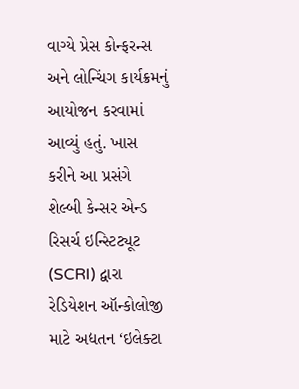વાગ્યે પ્રેસ કોન્ફરન્સ અને લોન્ચિંગ કાર્યક્રમનું આયોજન કરવામાં આવ્યું હતું. ખાસ કરીને આ પ્રસંગે શેલ્બી કેન્સર એન્ડ રિસર્ચ ઇન્સ્ટિટ્યૂટ (SCRI) દ્વારા રેડિયેશન ઑન્કોલોજી માટે અદ્યતન ‘ઇલેક્ટા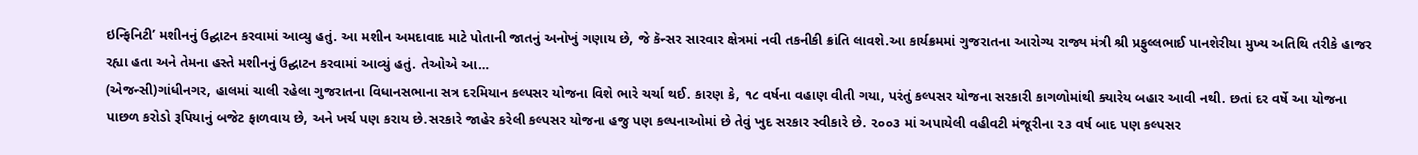ઇન્ફિનિટી’ મશીનનું ઉદ્ઘાટન કરવામાં આવ્યુ હતું. આ મશીન અમદાવાદ માટે પોતાની જાતનું અનોખું ગણાય છે, જે કૅન્સર સારવાર ક્ષેત્રમાં નવી તકનીકી ક્રાંતિ લાવશે.આ કાર્યક્રમમાં ગુજરાતના આરોગ્ય રાજ્ય મંત્રી શ્રી પ્રફુલ્લભાઈ પાનશેરીયા મુખ્ય અતિથિ તરીકે હાજર રહ્યા હતા અને તેમના હસ્તે મશીનનું ઉદ્ઘાટન કરવામાં આવ્યું હતું. તેઓએ આ…
(એજન્સી)ગાંધીનગર, હાલમાં ચાલી રહેલા ગુજરાતના વિધાનસભાના સત્ર દરમિયાન કલ્પસર યોજના વિશે ભારે ચર્ચા થઈ. કારણ કે, ૧૮ વર્ષના વહાણ વીતી ગયા, પરંતું કલ્પસર યોજના સરકારી કાગળોમાંથી ક્યારેય બહાર આવી નથી. છતાં દર વર્ષે આ યોજના પાછળ કરોડો રૂપિયાનું બજેટ ફાળવાય છે, અને ખર્ચ પણ કરાય છે.સરકારે જાહેર કરેલી કલ્પસર યોજના હજુ પણ કલ્પનાઓમાં છે તેવું ખુદ સરકાર સ્વીકારે છે. ૨૦૦૩ માં અપાયેલી વહીવટી મંજૂરીના ૨૩ વર્ષ બાદ પણ કલ્પસર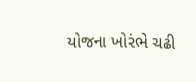યોજના ખોરંભે ચઢી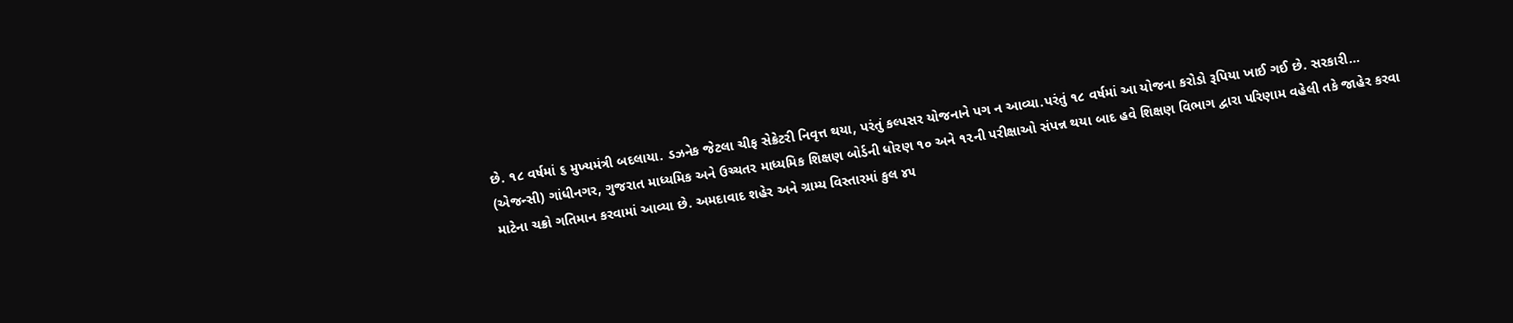છે. ૧૮ વર્ષમાં ૬ મુખ્યમંત્રી બદલાયા. ડઝનેક જેટલા ચીફ સેક્રેટરી નિવૃત્ત થયા, પરંતું કલ્પસર યોજનાને પગ ન આવ્યા.પરંતું ૧૮ વર્ષમાં આ યોજના કરોડો રૂપિયા ખાઈ ગઈ છે. સરકારી…
(એજન્સી) ગાંધીનગર, ગુજરાત માધ્યમિક અને ઉચ્ચતર માધ્યમિક શિક્ષણ બોર્ડની ધોરણ ૧૦ અને ૧૨ની પરીક્ષાઓ સંપન્ન થયા બાદ હવે શિક્ષણ વિભાગ દ્વારા પરિણામ વહેલી તકે જાહેર કરવા માટેના ચક્રો ગતિમાન કરવામાં આવ્યા છે. અમદાવાદ શહેર અને ગ્રામ્ય વિસ્તારમાં કુલ ૪૫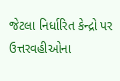જેટલા નિર્ધારિત કેન્દ્રો પર ઉત્તરવહીઓના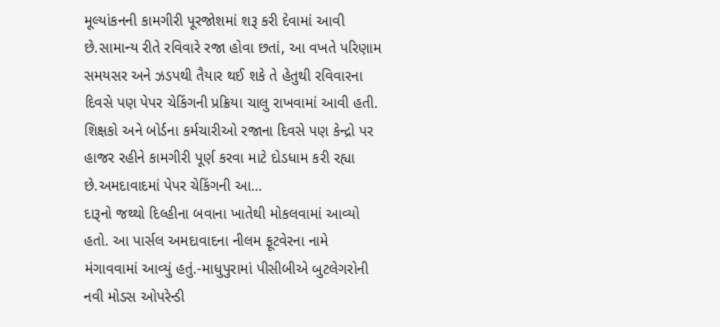મૂલ્યાંકનની કામગીરી પૂરજોશમાં શરૂ કરી દેવામાં આવી છે.સામાન્ય રીતે રવિવારે રજા હોવા છતાં, આ વખતે પરિણામ સમયસર અને ઝડપથી તૈયાર થઈ શકે તે હેતુથી રવિવારના દિવસે પણ પેપર ચેકિંગની પ્રક્રિયા ચાલુ રાખવામાં આવી હતી. શિક્ષકો અને બોર્ડના કર્મચારીઓ રજાના દિવસે પણ કેન્દ્રો પર હાજર રહીને કામગીરી પૂર્ણ કરવા માટે દોડધામ કરી રહ્યા છે.અમદાવાદમાં પેપર ચેકિંગની આ…
દારૂનો જથ્થો દિલ્હીના બવાના ખાતેથી મોકલવામાં આવ્યો હતો. આ પાર્સલ અમદાવાદના નીલમ ફૂટવેરના નામે મંગાવવામાં આવ્યું હતું.-માધુપુરામાં પીસીબીએ બુટલેગરોની નવી મોડસ ઓપરેન્ડી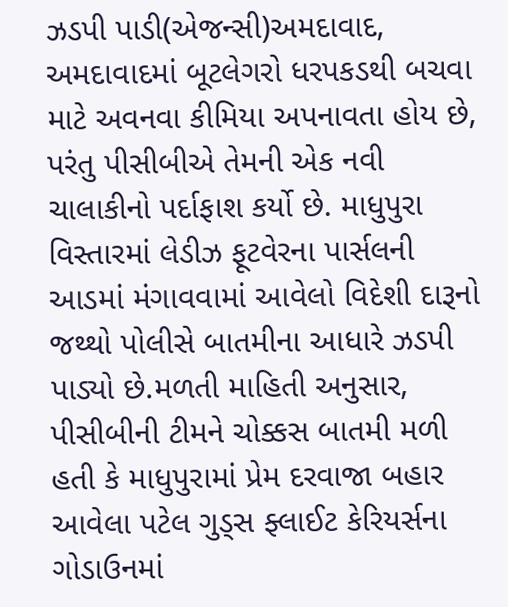ઝડપી પાડી(એજન્સી)અમદાવાદ, અમદાવાદમાં બૂટલેગરો ધરપકડથી બચવા માટે અવનવા કીમિયા અપનાવતા હોય છે, પરંતુ પીસીબીએ તેમની એક નવી ચાલાકીનો પર્દાફાશ કર્યો છે. માધુપુરા વિસ્તારમાં લેડીઝ ફૂટવેરના પાર્સલની આડમાં મંગાવવામાં આવેલો વિદેશી દારૂનો જથ્થો પોલીસે બાતમીના આધારે ઝડપી પાડ્યો છે.મળતી માહિતી અનુસાર, પીસીબીની ટીમને ચોક્કસ બાતમી મળી હતી કે માધુપુરામાં પ્રેમ દરવાજા બહાર આવેલા પટેલ ગુડ્સ ફ્લાઈટ કેરિયર્સના ગોડાઉનમાં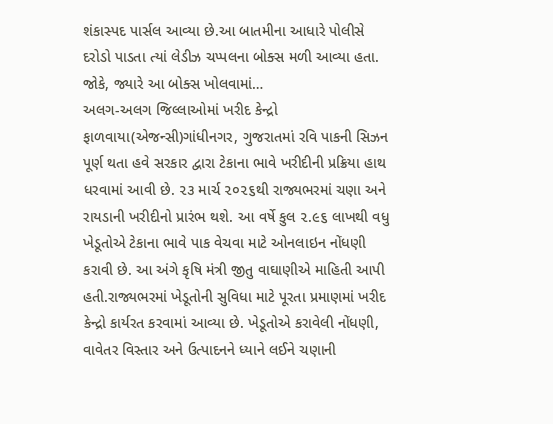શંકાસ્પદ પાર્સલ આવ્યા છે.આ બાતમીના આધારે પોલીસે દરોડો પાડતા ત્યાં લેડીઝ ચપ્પલના બોક્સ મળી આવ્યા હતા. જોકે, જ્યારે આ બોક્સ ખોલવામાં…
અલગ-અલગ જિલ્લાઓમાં ખરીદ કેન્દ્રો ફાળવાયા(એજન્સી)ગાંધીનગર, ગુજરાતમાં રવિ પાકની સિઝન પૂર્ણ થતા હવે સરકાર દ્વારા ટેકાના ભાવે ખરીદીની પ્રક્રિયા હાથ ધરવામાં આવી છે. ૨૩ માર્ચ ૨૦૨૬થી રાજ્યભરમાં ચણા અને રાયડાની ખરીદીનો પ્રારંભ થશે. આ વર્ષે કુલ ૨.૯૬ લાખથી વધુ ખેડૂતોએ ટેકાના ભાવે પાક વેચવા માટે ઓનલાઇન નોંધણી કરાવી છે. આ અંગે કૃષિ મંત્રી જીતુ વાઘાણીએ માહિતી આપી હતી.રાજ્યભરમાં ખેડૂતોની સુવિધા માટે પૂરતા પ્રમાણમાં ખરીદ કેન્દ્રો કાર્યરત કરવામાં આવ્યા છે. ખેડૂતોએ કરાવેલી નોંધણી, વાવેતર વિસ્તાર અને ઉત્પાદનને ધ્યાને લઈને ચણાની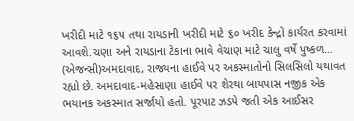ખરીદી માટે ૧૬૫ તથા રાયડાની ખરીદી માટે ૬૦ ખરીદ કેન્દ્રો કાર્યરત કરવામાં આવશે.ચણા અને રાયડાના ટેકાના ભાવે વેચાણ માટે ચાલુ વર્ષે પુષ્કળ…
(એજન્સી)અમદાવાદ, રાજ્યના હાઈવે પર અકસ્માતોનો સિલસિલો યથાવત રહ્યો છે. અમદાવાદ-મહેસાણા હાઈવે પર શેરથા બાયપાસ નજીક એક ભયાનક અકસ્માત સર્જાયો હતો. પૂરપાટ ઝડપે જતી એક આઈસર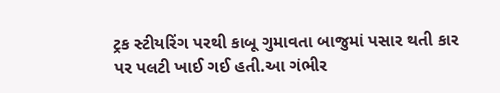ટ્રક સ્ટીયરિંગ પરથી કાબૂ ગુમાવતા બાજુમાં પસાર થતી કાર પર પલટી ખાઈ ગઈ હતી.આ ગંભીર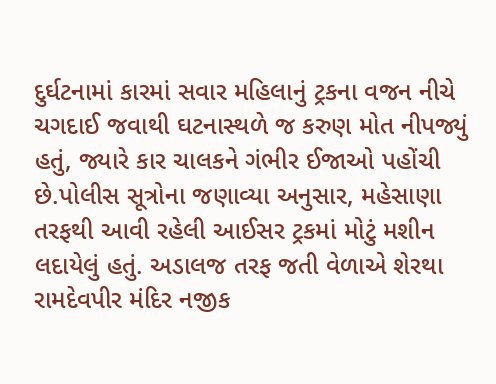દુર્ઘટનામાં કારમાં સવાર મહિલાનું ટ્રકના વજન નીચે ચગદાઈ જવાથી ઘટનાસ્થળે જ કરુણ મોત નીપજ્યું હતું, જ્યારે કાર ચાલકને ગંભીર ઈજાઓ પહોંચી છે.પોલીસ સૂત્રોના જણાવ્યા અનુસાર, મહેસાણા તરફથી આવી રહેલી આઈસર ટ્રકમાં મોટું મશીન લદાયેલું હતું. અડાલજ તરફ જતી વેળાએ શેરથા રામદેવપીર મંદિર નજીક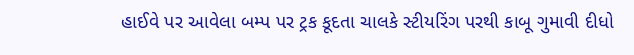હાઈવે પર આવેલા બમ્પ પર ટ્રક કૂદતા ચાલકે સ્ટીયરિંગ પરથી કાબૂ ગુમાવી દીધો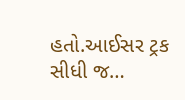હતો.આઈસર ટ્રક સીધી જ…